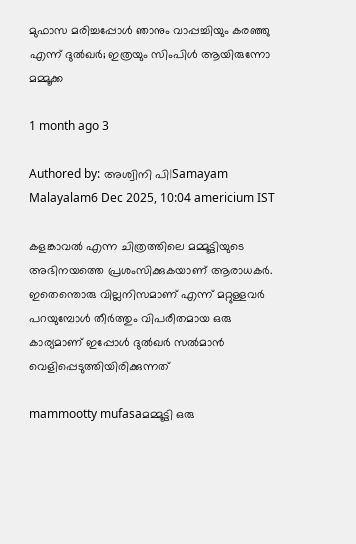മുഫാസ മരിച്ചപ്പോള്‍ ഞാനും വാപ്പച്ചിയും കരഞ്ഞു എന്ന് ദുല്‍ഖര്‍; ഇത്രയും സിംപിള്‍ ആയിരുന്നോ മമ്മൂക്ക

1 month ago 3

Authored by: അശ്വിനി പി|Samayam Malayalam6 Dec 2025, 10:04 americium IST

കളങ്കാവല്‍ എന്ന ചിത്രത്തിലെ മമ്മൂട്ടിയുടെ അഭിനയത്തെ പ്രശംസിക്കുകയാണ് ആരാധകര്‍. ഇതെന്തൊരു വില്ലനിസമാണ് എന്ന് മറ്റുള്ളവര്‍ പറയുമ്പോള്‍ തീര്‍ത്തും വിപരീതമായ ഒരു കാര്യമാണ് ഇപ്പോള്‍ ദുല്‍ഖര്‍ സല്‍മാന്‍ വെളിപ്പെടുത്തിയിരിക്കുന്നത്

mammootty mufasaമമ്മൂട്ടി ഒരു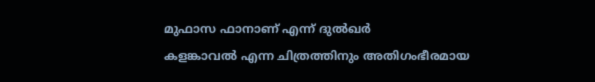മുഫാസ ഫാനാണ് എന്ന് ദുൽഖർ
കളങ്കാവല്‍ എന്ന ചിത്രത്തിനും അതിഗംഭീരമായ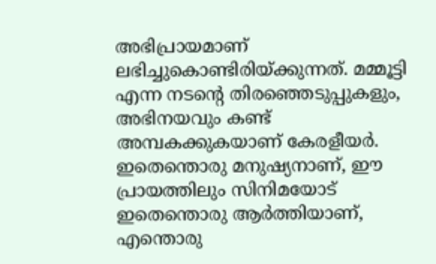അഭിപ്രായമാണ് ലഭിച്ചുകൊണ്ടിരിയ്ക്കുന്നത്. മമ്മൂട്ടി എന്ന നടന്റെ തിരഞ്ഞെടുപ്പുകളും, അഭിനയവും കണ്ട് അമ്പകക്കുകയാണ് കേരളീയര്‍. ഇതെന്തൊരു മനുഷ്യനാണ്, ഈ പ്രായത്തിലും സിനിമയോട് ഇതെന്തൊരു ആര്‍ത്തിയാണ്, എന്തൊരു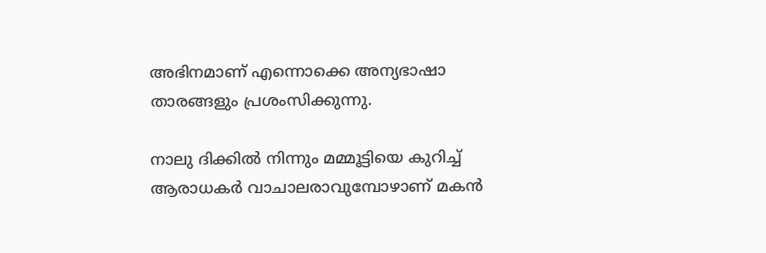അഭിനമാണ് എന്നൊക്കെ അന്യഭാഷാ താരങ്ങളും പ്രശംസിക്കുന്നു.

നാലു ദിക്കില്‍ നിന്നും മമ്മൂട്ടിയെ കുറിച്ച് ആരാധകര്‍ വാചാലരാവുമ്പോഴാണ് മകന്‍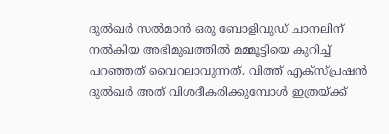ദുല്‍ഖര്‍ സല്‍മാന്‍ ഒരു ബോളിവുഡ് ചാനലിന് നല്‍കിയ അഭിമുഖത്തില്‍ മമ്മൂട്ടിയെ കുറിച്ച് പറഞ്ഞത് വൈറലാവുന്നത്. വിത്ത് എക്‌സ്പ്രഷന്‍ ദുല്‍ഖര്‍ അത് വിശദീകരിക്കുമ്പോള്‍ ഇത്രയ്ക്ക്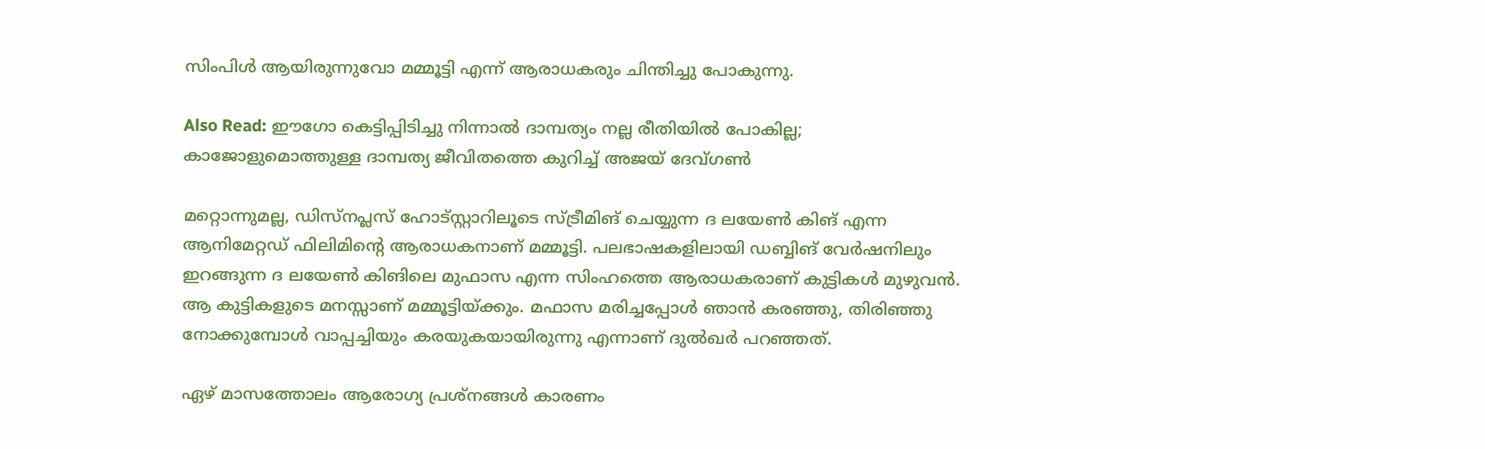സിംപിള്‍ ആയിരുന്നുവോ മമ്മൂട്ടി എന്ന് ആരാധകരും ചിന്തിച്ചു പോകുന്നു.

Also Read: ഈഗോ കെട്ടിപ്പിടിച്ചു നിന്നാല്‍ ദാമ്പത്യം നല്ല രീതിയില്‍ പോകില്ല; കാജോളുമൊത്തുള്ള ദാമ്പത്യ ജീവിതത്തെ കുറിച്ച് അജയ് ദേവ്ഗണ്‍

മറ്റൊന്നുമല്ല, ഡിസ്‌നപ്ലസ് ഹോട്‌സ്റ്റാറിലൂടെ സ്ട്രീമിങ് ചെയ്യുന്ന ദ ലയേണ്‍ കിങ് എന്ന ആനിമേറ്റഡ് ഫിലിമിന്റെ ആരാധകനാണ് മമ്മൂട്ടി. പലഭാഷകളിലായി ഡബ്ബിങ് വേര്‍ഷനിലും ഇറങ്ങുന്ന ദ ലയേണ്‍ കിങിലെ മുഫാസ എന്ന സിംഹത്തെ ആരാധകരാണ് കുട്ടികള്‍ മുഴുവന്‍. ആ കുട്ടികളുടെ മനസ്സാണ് മമ്മൂട്ടിയ്ക്കും. മഫാസ മരിച്ചപ്പോള്‍ ഞാന്‍ കരഞ്ഞു, തിരിഞ്ഞു നോക്കുമ്പോള്‍ വാപ്പച്ചിയും കരയുകയായിരുന്നു എന്നാണ് ദുല്‍ഖര്‍ പറഞ്ഞത്.

ഏഴ് മാസത്തോലം ആരോഗ്യ പ്രശ്‌നങ്ങള്‍ കാരണം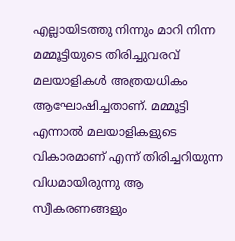എല്ലായിടത്തു നിന്നും മാറി നിന്ന മമ്മൂട്ടിയുടെ തിരിച്ചുവരവ് മലയാളികള്‍ അത്രയധികം ആഘോഷിച്ചതാണ്. മമ്മൂട്ടി എന്നാല്‍ മലയാളികളുടെ വികാരമാണ് എന്ന് തിരിച്ചറിയുന്ന വിധമായിരുന്നു ആ സ്വീകരണങ്ങളും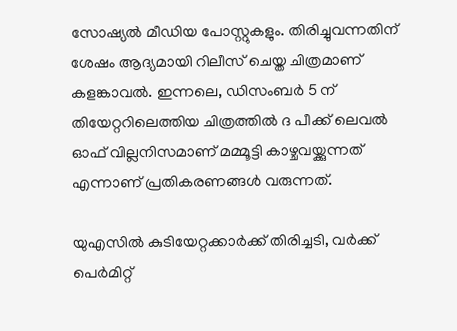സോഷ്യല്‍ മീഡിയ പോസ്റ്റുകളും. തിരിച്ചുവന്നതിന് ശേഷം ആദ്യമായി റിലീസ് ചെയ്ത ചിത്രമാണ് കളങ്കാവല്‍. ഇന്നലെ, ഡിസംബര്‍ 5 ന് തിയേറ്ററിലെത്തിയ ചിത്രത്തില്‍ ദ പീക്ക് ലെവല്‍ ഓഫ് വില്ലനിസമാണ് മമ്മൂട്ടി കാഴ്ചവയ്ക്കുന്നത് എന്നാണ് പ്രതികരണങ്ങള്‍ വരുന്നത്.

യുഎസിൽ കുടിയേറ്റക്കാർക്ക് തിരിച്ചടി, വർക്ക് പെർമിറ്റ്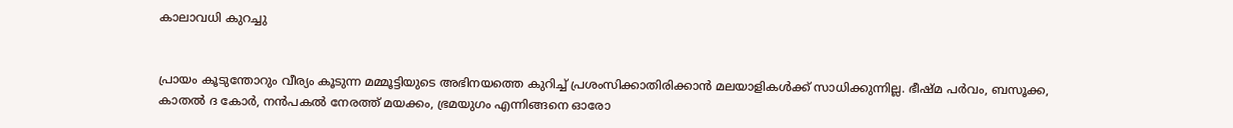കാലാവധി കുറച്ചു


പ്രായം കൂടുന്തോറും വീര്യം കൂടുന്ന മമ്മൂട്ടിയുടെ അഭിനയത്തെ കുറിച്ച് പ്രശംസിക്കാതിരിക്കാന്‍ മലയാളികള്‍ക്ക് സാധിക്കുന്നില്ല. ഭീഷ്മ പര്‍വം, ബസൂക്ക, കാതല്‍ ദ കോര്‍, നന്‍പകല്‍ നേരത്ത് മയക്കം, ഭ്രമയുഗം എന്നിങ്ങനെ ഓരോ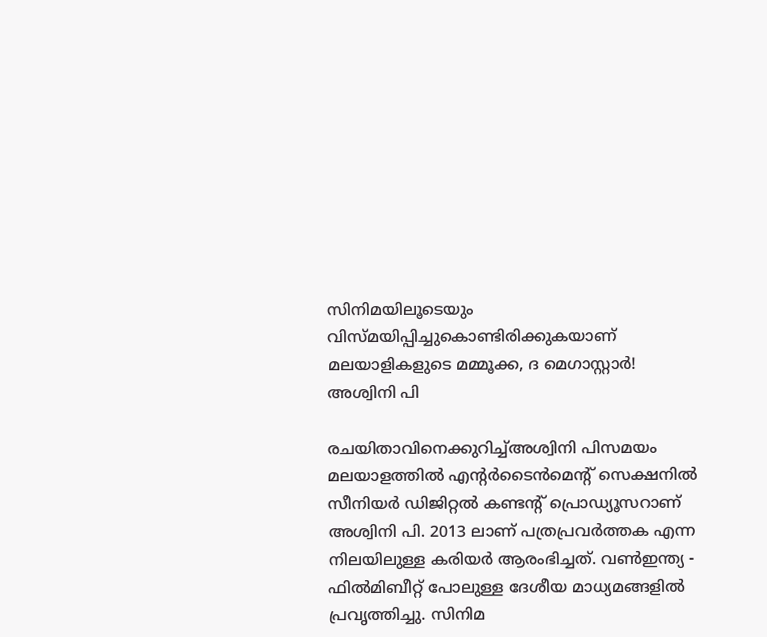സിനിമയിലൂടെയും വിസ്മയിപ്പിച്ചുകൊണ്ടിരിക്കുകയാണ് മലയാളികളുടെ മമ്മൂക്ക, ദ മെഗാസ്റ്റാര്‍!
അശ്വിനി പി

രചയിതാവിനെക്കുറിച്ച്അശ്വിനി പിസമയം മലയാളത്തില്‍ എന്റര്‍ടൈന്‍മെന്റ് സെക്ഷനില്‍ സീനിയർ ഡിജിറ്റൽ കണ്ടൻ്റ് പ്രൊഡ്യൂസറാണ് അശ്വിനി പി. 2013 ലാണ് പത്രപ്രവർത്തക എന്ന നിലയിലുള്ള കരിയർ ആരംഭിച്ചത്. വൺഇന്ത്യ - ഫിൽമിബീറ്റ് പോലുള്ള ദേശീയ മാധ്യമങ്ങളിൽ പ്രവ‍ൃത്തിച്ചു. സിനിമ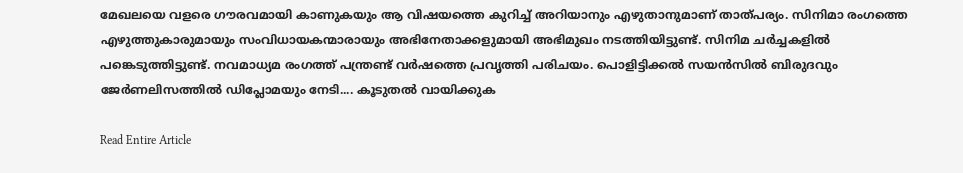മേഖലയെ വളരെ ഗൗരവമായി കാണുകയും ആ വിഷയത്തെ കുറിച്ച് അറിയാനും എഴുതാനുമാണ് താത്പര്യം. സിനിമാ രംഗത്തെ എഴുത്തുകാരുമായും സംവിധായകന്മാരായും അഭിനേതാക്കളുമായി അഭിമുഖം നടത്തിയിട്ടുണ്ട്. സിനിമ ചർച്ചകളിൽ പങ്കെടുത്തിട്ടുണ്ട്. നവമാധ്യമ രംഗത്ത് പന്ത്രണ്ട് വര്‍ഷത്തെ പ്രവൃത്തി പരിചയം. പൊളിട്ടിക്കല്‍ സയന്‍സില്‍ ബിരുദവും ജേര്‍ണലിസത്തില്‍ ഡിപ്ലോമയും നേടി.... കൂടുതൽ വായിക്കുക

Read Entire Article